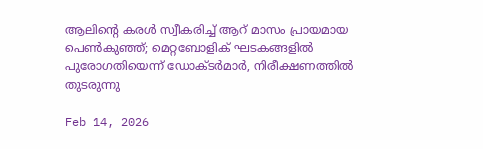ആലിന്‍റെ കരൾ സ്വീകരിച്ച് ആറ് മാസം പ്രായമായ പെൺകുഞ്ഞ്; മെറ്റബോളിക് ഘടകങ്ങളിൽ പുരോഗതിയെന്ന് ഡോക്ട‍ർമാർ, നിരീക്ഷണത്തിൽ തുടരുന്നു

Feb 14, 2026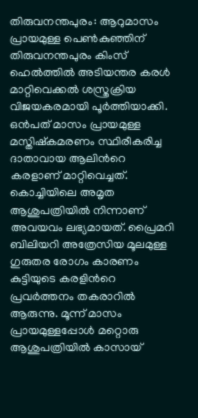തിരുവനന്തപുരം: ആറുമാസം പ്രായമുള്ള പെൺകുഞ്ഞിന് തിരുവനന്തപുരം കിംസ് ഹെൽത്തിൽ അടിയന്തര കരൾ മാറ്റിവെക്കൽ ശസ്ത്രക്രിയ വിജയകരമായി പൂർത്തിയാക്കി. ഒൻപത് മാസം പ്രായമുള്ള മസ്തിഷ്കമരണം സ്ഥിരീകരിച്ച ദാതാവായ ആലിന്‍റെ കരളാണ് മാറ്റിവെച്ചത്. കൊച്ചിയിലെ അമൃത ആശുപത്രിയിൽ നിന്നാണ് അവയവം ലഭ്യമായത്. പ്രൈമറി ബിലിയറി അത്രേസിയ മൂലമുള്ള ഗുരുതര രോഗം കാരണം കുട്ടിയുടെ കരളിന്‍റെ പ്രവർത്തനം തകരാറിൽ ആരുന്നു. മൂന്ന് മാസം പ്രായമുള്ളപ്പോൾ മറ്റൊരു ആശുപത്രിയിൽ കാസായ്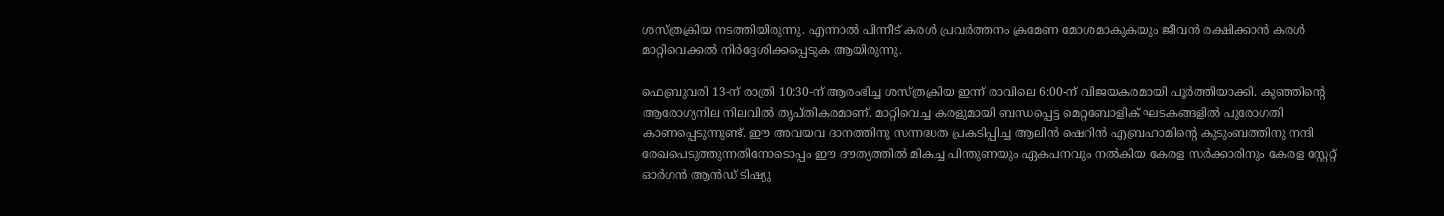ശസ്ത്രക്രിയ നടത്തിയിരുന്നു. എന്നാൽ പിന്നീട് കരൾ പ്രവർത്തനം ക്രമേണ മോശമാകുകയും ജീവൻ രക്ഷിക്കാൻ കരൾ മാറ്റിവെക്കൽ നിർദ്ദേശിക്കപ്പെടുക ആയിരുന്നു.

ഫെബ്രുവരി 13-ന് രാത്രി 10:30-ന് ആരംഭിച്ച ശസ്ത്രക്രിയ ഇന്ന് രാവിലെ 6:00-ന് വിജയകരമായി പൂർത്തിയാക്കി. കുഞ്ഞിന്‍റെ ആരോഗ്യനില നിലവിൽ തൃപ്തികരമാണ്. മാറ്റിവെച്ച കരളുമായി ബന്ധപ്പെട്ട മെറ്റബോളിക് ഘടകങ്ങളിൽ പുരോഗതി കാണപ്പെടുന്നുണ്ട്. ഈ അവയവ ദാനത്തിനു സന്നദ്ധത പ്രകടിപ്പിച്ച ആലിൻ ഷെറിൻ എബ്രഹാമിന്‍റെ കുടുംബത്തിനു നന്ദി രേഖപെടുത്തുന്നതിനോടൊപ്പം ഈ ദൗത്യത്തിൽ മികച്ച പിന്തുണയും ഏകപനവും നൽകിയ കേരള സർക്കാരിനും കേരള സ്റ്റേറ്റ് ഓർഗൻ ആൻഡ് ടിഷ്യു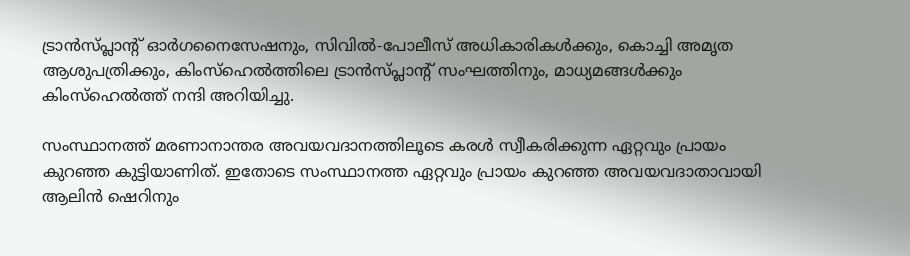ട്രാൻസ്‌പ്ലാന്റ് ഓർഗനൈസേഷനും, സിവിൽ-പോലീസ് അധികാരികൾക്കും, കൊച്ചി അമൃത ആശുപത്രിക്കും, കിംസ്ഹെൽത്തിലെ ട്രാൻസ്‌പ്ലാന്റ് സംഘത്തിനും, മാധ്യമങ്ങൾക്കും കിംസ്ഹെൽത്ത് നന്ദി അറിയിച്ചു.

സംസ്ഥാനത്ത് മരണാനാന്തര അവയവദാനത്തിലൂടെ കരൾ സ്വീകരിക്കുന്ന ഏറ്റവും പ്രായം കുറഞ്ഞ കുട്ടിയാണിത്. ഇതോടെ സംസ്ഥാനത്ത ഏറ്റവും പ്രായം കുറഞ്ഞ അവയവദാതാവായി ആലിന്‍ ഷെറിനും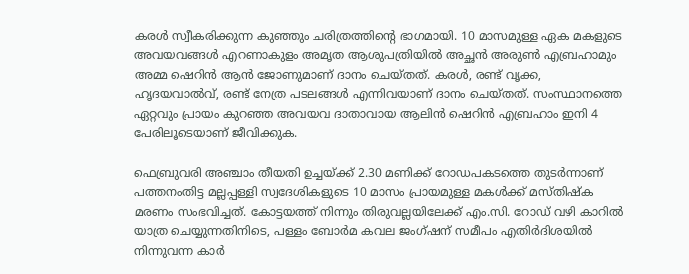കരൾ സ്വീകരിക്കുന്ന കുഞ്ഞും ചരിത്രത്തിന്‍റെ ഭാഗമായി. 10 മാസമുള്ള ഏക മകളുടെ അവയവങ്ങള്‍ എറണാകുളം അമൃത ആശുപത്രിയിൽ അച്ഛൻ അരുൺ എബ്രഹാമും അമ്മ ഷെറിൻ ആൻ ജോണുമാണ് ദാനം ചെയ്തത്. കരൾ, രണ്ട് വൃക്ക, ഹൃദയവാൽവ്, രണ്ട് നേത്ര പടലങ്ങൾ എന്നിവയാണ് ദാനം ചെയ്തത്. സംസ്ഥാനത്തെ ഏറ്റവും പ്രായം കുറഞ്ഞ അവയവ ദാതാവായ ആലിൻ ഷെറിൻ എബ്രഹാം ഇനി 4 പേരിലൂടെയാണ് ജീവിക്കുക.

ഫെബ്രുവരി അഞ്ചാം തീയതി ഉച്ചയ്ക്ക് 2.30 മണിക്ക് റോഡപകടത്തെ തുടര്‍ന്നാണ് പത്തനംതിട്ട മല്ലപ്പള്ളി സ്വദേശികളുടെ 10 മാസം പ്രായമുള്ള മകള്‍ക്ക് മസ്തിഷ്ക മരണം സംഭവിച്ചത്. കോട്ടയത്ത് നിന്നും തിരുവല്ലയിലേക്ക് എം.സി. റോഡ് വഴി കാറിൽ യാത്ര ചെയ്യുന്നതിനിടെ, പള്ളം ബോർമ കവല ജംഗ്ഷന് സമീപം എതിർദിശയിൽ നിന്നുവന്ന കാർ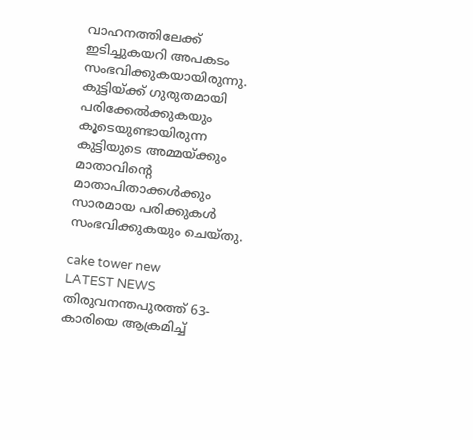വാഹനത്തിലേക്ക് ഇടിച്ചുകയറി അപകടം സംഭവിക്കുകയായിരുന്നു. കുട്ടിയ്ക്ക് ഗുരുതമായി പരിക്കേൽക്കുകയും കൂടെയുണ്ടായിരുന്ന കുട്ടിയുടെ അമ്മയ്ക്കും മാതാവിന്റെ മാതാപിതാക്കൾക്കും സാരമായ പരിക്കുകൾ സംഭവിക്കുകയും ചെയ്തു.

cake tower new
LATEST NEWS
തിരുവനന്തപുരത്ത് 63-കാരിയെ ആക്രമിച്ച്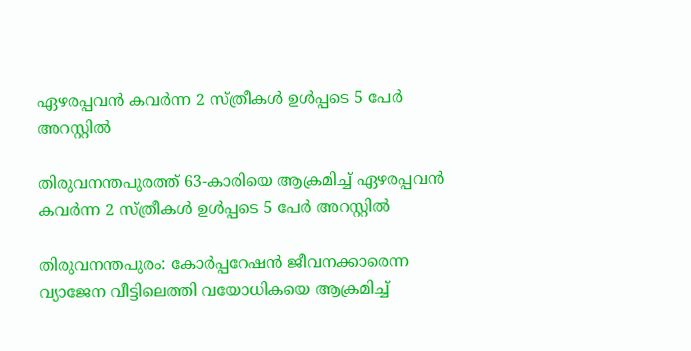ഏഴരപ്പവൻ കവർന്ന 2 സ്ത്രീകൾ ഉൾപ്പടെ 5 പേർ അറസ്റ്റിൽ

തിരുവനന്തപുരത്ത് 63-കാരിയെ ആക്രമിച്ച് ഏഴരപ്പവൻ കവർന്ന 2 സ്ത്രീകൾ ഉൾപ്പടെ 5 പേർ അറസ്റ്റിൽ

തിരുവനന്തപുരം: കോർപ്പറേഷൻ ജീവനക്കാരെന്ന വ്യാജേന വീട്ടിലെത്തി വയോധികയെ ആക്രമിച്ച്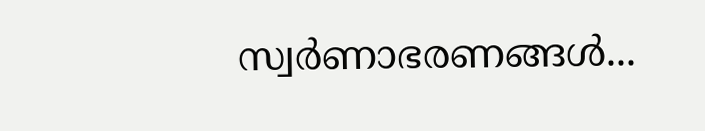സ്വർണാഭരണങ്ങൾ...